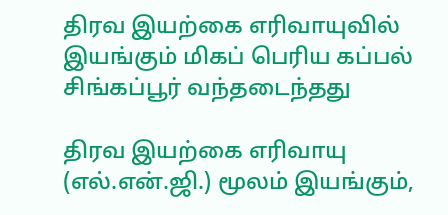திரவ இயற்கை எரிவாயுவில் இயங்கும் மிகப் பெரிய கப்பல் சிங்கப்பூர் வந்தடைந்தது

திரவ இயற்கை எரிவாயு (எல்.என்.ஜி.) மூலம் இயங்கும்,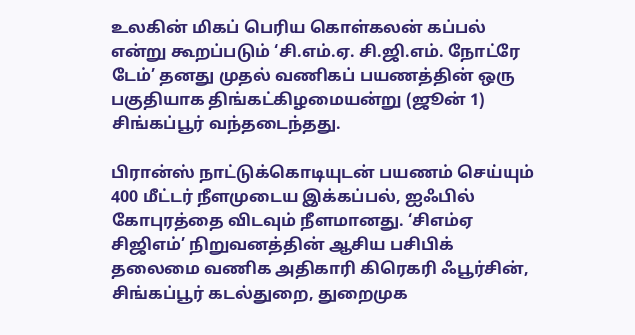உலகின் மிகப் பெரிய கொள்கலன் கப்பல் என்று கூறப்படும் ‘சி.எம்.ஏ. சி.ஜி.எம். நோட்ரே டேம்’ தனது முதல் வணிகப் பயணத்தின் ஒரு பகுதியாக திங்கட்கிழமையன்று (ஜூன் 1) சிங்கப்பூர் வந்தடைந்தது.

பிரான்ஸ் நாட்டுக்கொடியுடன் பயணம் செய்யும் 400 மீட்டர் நீளமுடைய இக்கப்பல், ஐஃபில் கோபுரத்தை விடவும் நீளமானது. ‘சிஎம்ஏ சிஜிஎம்’ நிறுவனத்தின் ஆசிய பசிபிக் தலைமை வணிக அதிகாரி கிரெகரி ஃபூர்சின், சிங்கப்பூர் கடல்துறை, துறைமுக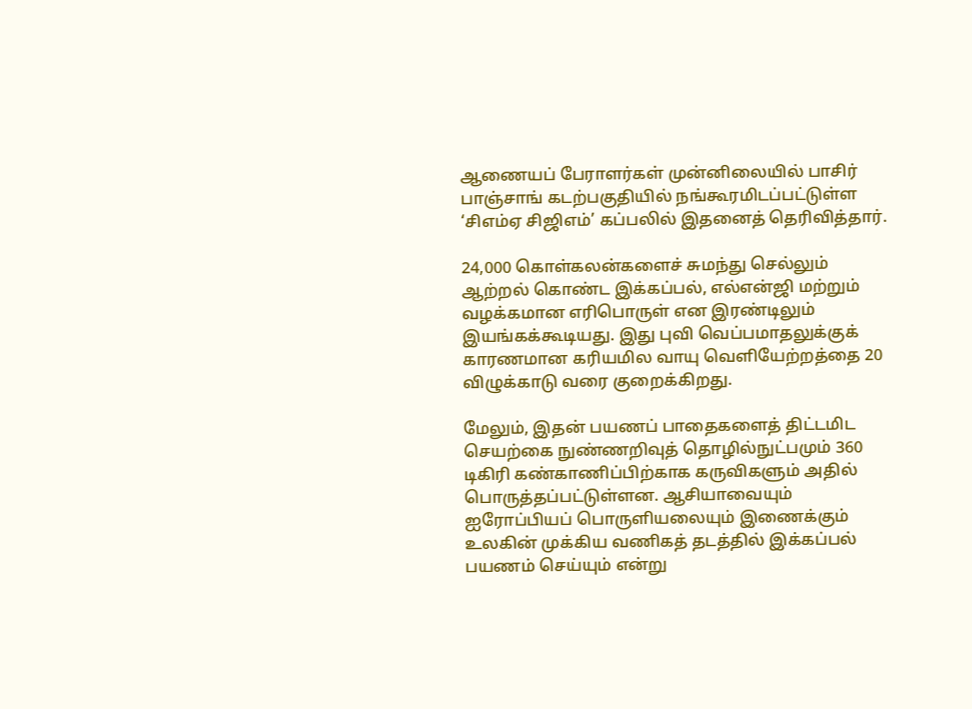ஆணையப் பேராளர்கள் முன்னிலையில் பாசிர் பாஞ்சாங் கடற்பகுதியில் நங்கூரமிடப்பட்டுள்ள ‘சிஎம்ஏ சிஜிஎம்’ கப்பலில் இதனைத் தெரிவித்தார்.

24,000 கொள்கலன்களைச் சுமந்து செல்லும் ஆற்றல் கொண்ட இக்கப்பல், எல்என்ஜி மற்றும் வழக்கமான எரிபொருள் என இரண்டிலும் இயங்கக்கூடியது. இது புவி வெப்பமாதலுக்குக் காரணமான கரியமில வாயு வெளியேற்றத்தை 20 விழுக்காடு வரை குறைக்கிறது.

மேலும், இதன் பயணப் பாதைகளைத் திட்டமிட செயற்கை நுண்ணறிவுத் தொழில்நுட்பமும் 360 டிகிரி கண்காணிப்பிற்காக கருவிகளும் அதில் பொருத்தப்பட்டுள்ளன. ஆசியாவையும் ஐரோப்பியப் பொருளியலையும் இணைக்கும் உலகின் முக்கிய வணிகத் தடத்தில் இக்கப்பல் பயணம் செய்யும் என்று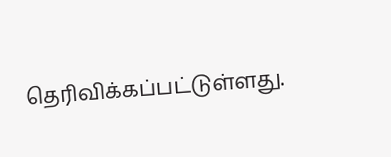தெரிவிக்கப்பட்டுள்ளது.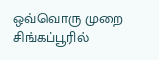ஒவ்வொரு முறை சிங்கப்பூரில்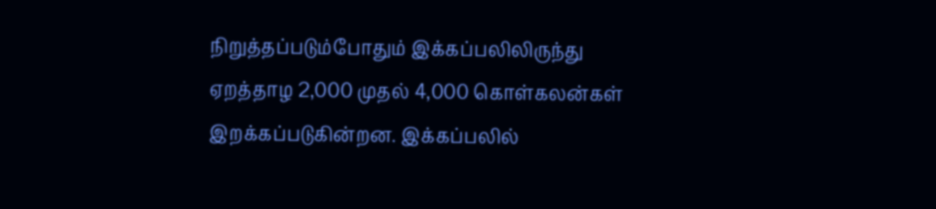நிறுத்தப்படும்போதும் இக்கப்பலிலிருந்து ஏறத்தாழ 2,000 முதல் 4,000 கொள்கலன்கள் இறக்கப்படுகின்றன. இக்கப்பலில்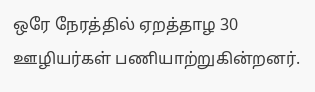ஒரே நேரத்தில் ஏறத்தாழ 30 ஊழியர்கள் பணியாற்றுகின்றனர்.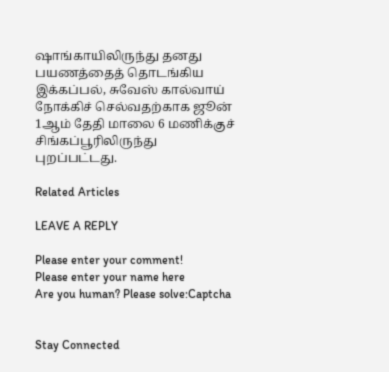ஷாங்காயிலிருந்து தனது பயணத்தைத் தொடங்கிய இக்கப்பல், சுவேஸ் கால்வாய் நோக்கிச் செல்வதற்காக ஜூன் 1ஆம் தேதி மாலை 6 மணிக்குச் சிங்கப்பூரிலிருந்து புறப்பட்டது.

Related Articles

LEAVE A REPLY

Please enter your comment!
Please enter your name here
Are you human? Please solve:Captcha


Stay Connected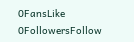0FansLike
0FollowersFollow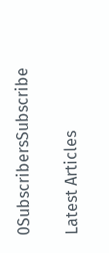0SubscribersSubscribe

Latest Articles